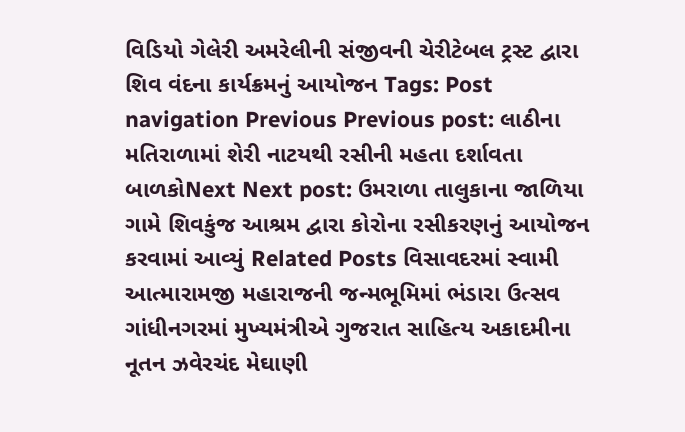વિડિયો ગેલેરી અમરેલીની સંજીવની ચેરીટેબલ ટ્રસ્ટ દ્વારા શિવ વંદના કાર્યક્રમનું આયોજન Tags: Post navigation Previous Previous post: લાઠીના મતિરાળામાં શેરી નાટયથી રસીની મહતા દર્શાવતા બાળકોNext Next post: ઉમરાળા તાલુકાના જાળિયા ગામે શિવકુંજ આશ્રમ દ્વારા કોરોના રસીકરણનું આયોજન કરવામાં આવ્યું Related Posts વિસાવદરમાં સ્વામી આત્મારામજી મહારાજની જન્મભૂમિમાં ભંડારા ઉત્સવ ગાંધીનગરમાં મુખ્યમંત્રીએ ગુજરાત સાહિત્ય અકાદમીના નૂતન ઝવેરચંદ મેઘાણી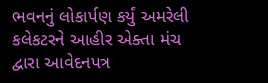ભવનનું લોકાર્પણ કર્યું અમરેલી કલેકટરને આહીર એક્તા મંચ દ્વારા આવેદનપત્ર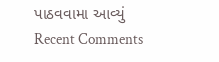પાઠવવામા આવ્યું
Recent Comments